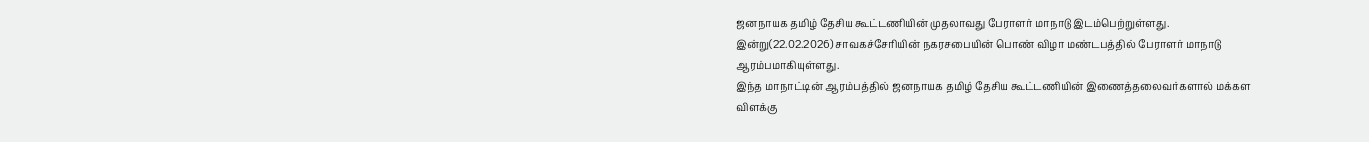ஜனநாயக தமிழ் தேசிய கூட்டணியின் முதலாவது பேராளர் மாநாடு இடம்பெற்றுள்ளது.
இன்று(22.02.2026) சாவகச்சேரியின் நகரசபையின் பொண் விழா மண்டபத்தில் பேராளர் மாநாடு ஆரம்பமாகியுள்ளது.
இந்த மாநாட்டின் ஆரம்பத்தில் ஜனநாயக தமிழ் தேசிய கூட்டணியின் இணைத்தலைவர்களால் மக்கள விளக்கு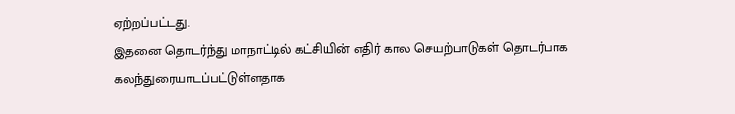ஏற்றப்பட்டது.
இதனை தொடர்ந்து மாநாட்டில் கட்சியின் எதிர் கால செயற்பாடுகள் தொடர்பாக கலந்துரையாடப்பட்டுள்ளதாக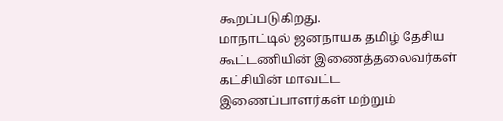கூறப்படுகிறது.
மாநாட்டில் ஜனநாயக தமிழ் தேசிய கூட்டணியின் இணைத்தலைவர்கள் கட்சியின் மாவட்ட இணைப்பாளர்கள் மற்றும்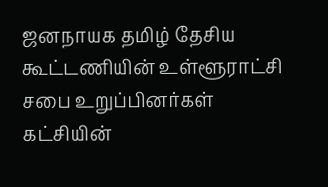ஜனநாயக தமிழ் தேசிய கூட்டணியின் உள்ளூராட்சி சபை உறுப்பினர்கள் கட்சியின்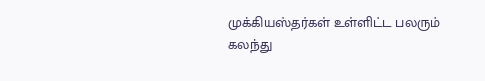முக்கியஸ்தர்கள் உள்ளிட்ட பலரும் கலந்து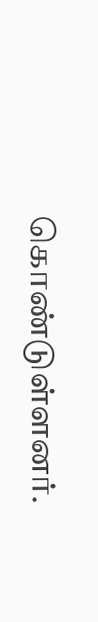கொண்டுள்ளனர்.